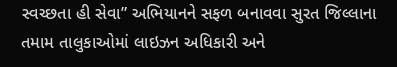સ્વચ્છતા હી સેવા” અભિયાનને સફળ બનાવવા સુરત જિલ્લાના તમામ તાલુકાઓમાં લાઇઝન અધિકારી અને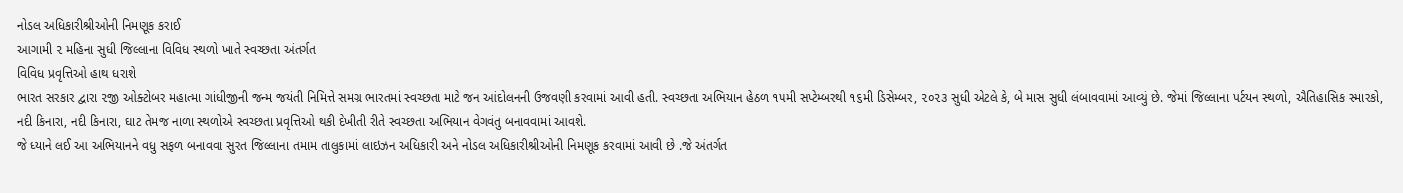નોડલ અધિકારીશ્રીઓની નિમણૂક કરાઈ
આગામી ૨ મહિના સુધી જિલ્લાના વિવિધ સ્થળો ખાતે સ્વચ્છતા અંતર્ગત
વિવિધ પ્રવૃત્તિઓ હાથ ધરાશે
ભારત સરકાર દ્વારા ૨જી ઓક્ટોબર મહાત્મા ગાંધીજીની જન્મ જયંતી નિમિત્તે સમગ્ર ભારતમાં સ્વચ્છતા માટે જન આંદોલનની ઉજવણી કરવામાં આવી હતી. સ્વચ્છતા અભિયાન હેઠળ ૧૫મી સપ્ટેમ્બરથી ૧૬મી ડિસેમ્બર, ૨૦૨૩ સુધી એટલે કે, બે માસ સુધી લંબાવવામાં આવ્યું છે. જેમાં જિલ્લાના પર્ટયન સ્થળો, ઐતિહાસિક સ્મારકો, નદી કિનારા, નદી કિનારા, ઘાટ તેમજ નાળા સ્થળોએ સ્વચ્છતા પ્રવૃત્તિઓ થકી દેખીતી રીતે સ્વચ્છતા અભિયાન વેગવંતુ બનાવવામાં આવશે.
જે ધ્યાને લઈ આ અભિયાનને વધુ સફળ બનાવવા સુરત જિલ્લાના તમામ તાલુકામાં લાઇઝન અધિકારી અને નોડલ અધિકારીશ્રીઓની નિમણૂક કરવામાં આવી છે .જે અંતર્ગત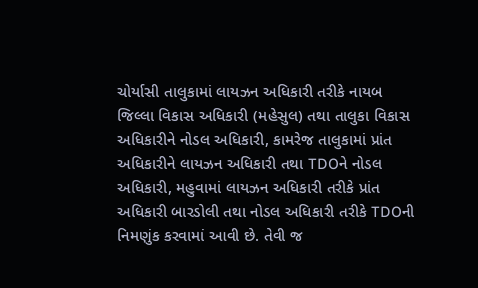ચોર્યાસી તાલુકામાં લાયઝન અધિકારી તરીકે નાયબ જિલ્લા વિકાસ અધિકારી (મહેસુલ) તથા તાલુકા વિકાસ અધિકારીને નોડલ અધિકારી, કામરેજ તાલુકામાં પ્રાંત અધિકારીને લાયઝન અધિકારી તથા TDOને નોડલ અધિકારી, મહુવામાં લાયઝન અધિકારી તરીકે પ્રાંત અધિકારી બારડોલી તથા નોડલ અધિકારી તરીકે TDOની નિમણુંક કરવામાં આવી છે. તેવી જ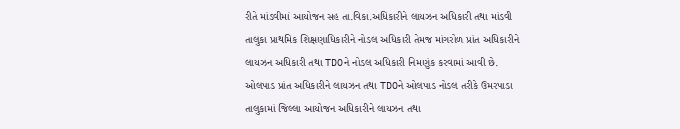રીતે માંડવીમાં આયોજન સહ તા.વિકા.અધિકારીને લાયઝન અધિકારી તથા માંડવી તાલુકા પ્રાથમિક શિક્ષણાધિકારીને નોડલ અધિકારી તેમજ માંગરોળ પ્રાંત અધિકારીને લાયઝન અધિકારી તથા TDOને નોડલ અધિકારી નિમણુંક કરવામાં આવી છે. ઓલપાડ પ્રાંત અધિકારીને લાયઝન તથા TDOને ઓલપાડ નોડલ તરીકે ઉમરપાડા તાલુકામાં જિલ્લા આયોજન અધિકારીને લાયઝન તથા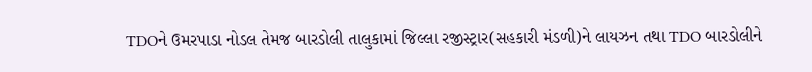TDOને ઉમરપાડા નોડલ તેમજ બારડોલી તાલુકામાં જિલ્લા રજીસ્ટ્રાર(સહકારી મંડળી)ને લાયઝન તથા TDO બારડોલીને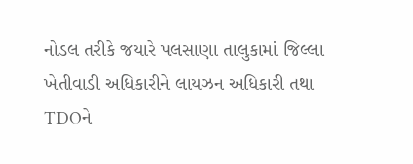નોડલ તરીકે જયારે પલસાણા તાલુકામાં જિલ્લા ખેતીવાડી અધિકારીને લાયઝન અધિકારી તથા TDOને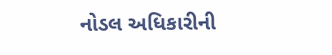નોડલ અધિકારીની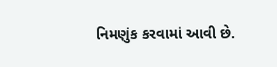નિમણુંક કરવામાં આવી છે.